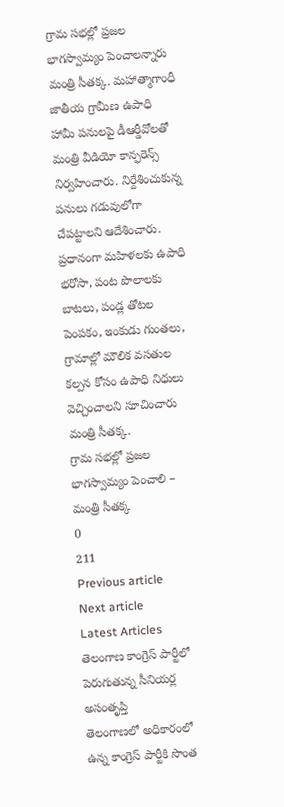గ్రామ సభల్లో ప్రజల భాగస్వామ్యం పెంచాలన్నారు మంత్రి సీతక్క. మహాత్మాగాంధీ జాతీయ గ్రామీణ ఉపాధి హామీ పనులపై డీఆర్డీవోలతో మంత్రి వీడియో కాన్ఫరెన్స్ నిర్వహించారు. నిర్దేశించుకున్న పనులు గడువులోగా చేపట్టాలని ఆదేశించారు. ప్రధానంగా మహిళలకు ఉపాధి భరోసా, పంట పొలాలకు బాటలు, పండ్ల తోటల పెంపకం, ఇంకుడు గుంతలు, గ్రామాల్లో మౌలిక వసతుల కల్పన కోసం ఉపాధి నిధులు వెచ్చించాలని సూచించారు మంత్రి సీతక్క.
గ్రామ సభల్లో ప్రజల భాగస్వామ్యం పెంచాలి – మంత్రి సీతక్క
0
211
Previous article
Next article
Latest Articles
తెలంగాణ కాంగ్రెస్ పార్టీలో పెరుగుతున్న సీనియర్ల అసంతృప్తి
తెలంగాణలో అధికారంలో ఉన్న కాంగ్రెస్ పార్టీకి సొంత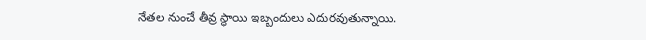నేతల నుంచే తీవ్ర స్థాయి ఇబ్బందులు ఎదురవుతున్నాయి.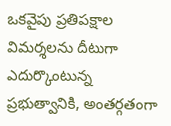ఒకవైపు ప్రతిపక్షాల విమర్శలను దీటుగా ఎదుర్కొంటున్న ప్రభుత్వానికి, అంతర్గతంగా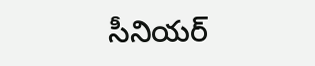సీనియర్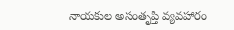నాయకుల అసంతృప్తి వ్యవహారం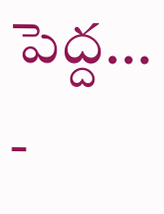పెద్ద...
-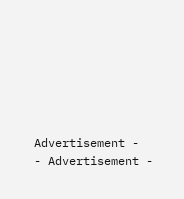Advertisement -
- Advertisement -